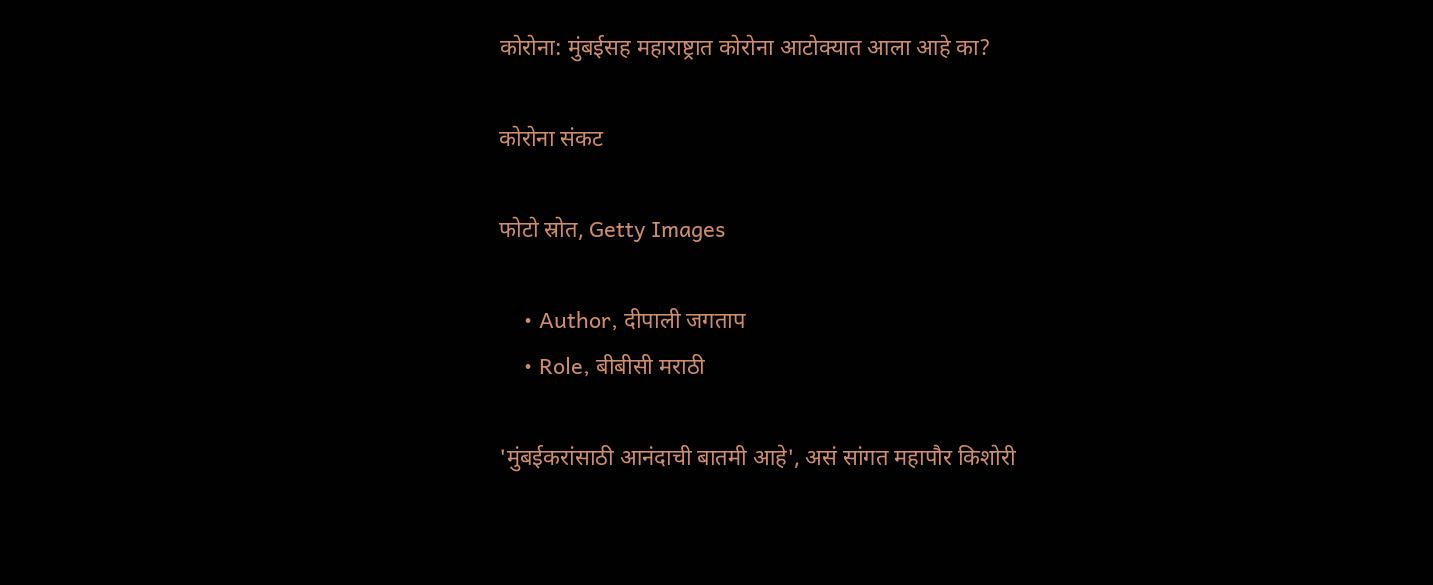कोरोना: मुंबईसह महाराष्ट्रात कोरोना आटोक्यात आला आहे का?

कोरोना संकट

फोटो स्रोत, Getty Images

    • Author, दीपाली जगताप
    • Role, बीबीसी मराठी

'मुंबईकरांसाठी आनंदाची बातमी आहे', असं सांगत महापौर किशोरी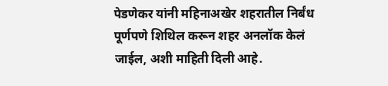पेडणेकर यांनी महिनाअखेर शहरातील निर्बंध पूर्णपणे शिथिल करून शहर अनलॉक केलं जाईल, अशी माहिती दिली आहे.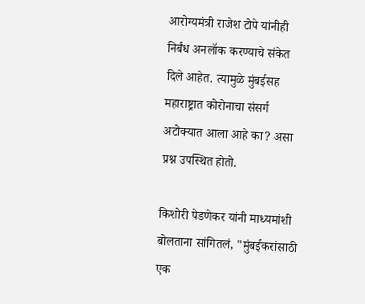आरोग्यमंत्री राजेश टोपे यांनीही निर्बंध अनलॉक करण्याचे संकेत दिले आहेत. त्यामुळे मुंबईसह महाराष्ट्रात कोरोनाचा संसर्ग अटोक्यात आला आहे का? असा प्रश्न उपस्थित होतो.

किशोरी पेडणेकर यांनी माध्यमांशी बोलताना सांगितलं, "मुंबईकरांसाठी एक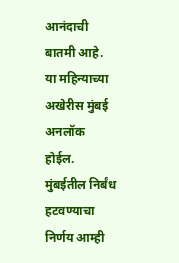आनंदाची बातमी आहे. या महिन्याच्या अखेरीस मुंबई अनलॉक होईल. मुंबईतील निर्बंध हटवण्याचा निर्णय आम्ही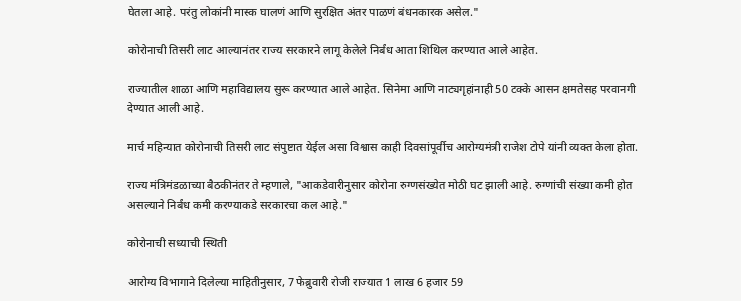घेतला आहे. परंतु लोकांनी मास्क घालणं आणि सुरक्षित अंतर पाळणं बंधनकारक असेल."

कोरोनाची तिसरी लाट आल्यानंतर राज्य सरकारने लागू केलेले निर्बंध आता शिथिल करण्यात आले आहेत.

राज्यातील शाळा आणि महाविद्यालय सुरू करण्यात आले आहेत. सिनेमा आणि नाट्यगृहांनाही 50 टक्के आसन क्षमतेसह परवानगी देण्यात आली आहे.

मार्च महिन्यात कोरोनाची तिसरी लाट संपुष्टात येईल असा विश्वास काही दिवसांपूर्वीच आरोग्यमंत्री राजेश टोपे यांनी व्यक्त केला होता.

राज्य मंत्रिमंडळाच्या बैठकीनंतर ते म्हणाले, "आकडेवारीनुसार कोरोना रुग्णसंख्येत मोठी घट झाली आहे. रुग्णांची संख्या कमी होत असल्याने निर्बंध कमी करण्याकडे सरकारचा कल आहे."

कोरोनाची सध्याची स्थिती

आरोग्य विभागाने दिलेल्या माहितीनुसार, 7 फेब्रुवारी रोजी राज्यात 1 लाख 6 हजार 59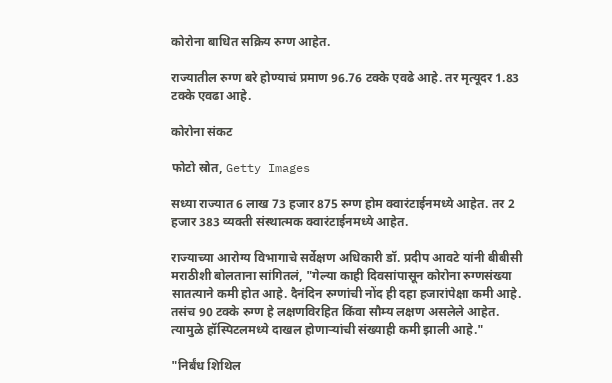कोरोना बाधित सक्रिय रुग्ण आहेत.

राज्यातील रुग्ण बरे होण्याचं प्रमाण 96.76 टक्के एवढे आहे. तर मृत्यूदर 1.83 टक्के एवढा आहे.

कोरोना संकट

फोटो स्रोत, Getty Images

सध्या राज्यात 6 लाख 73 हजार 875 रुग्ण होम क्वारंटाईनमध्ये आहेत. तर 2 हजार 383 व्यक्ती संस्थात्मक क्वारंटाईनमध्ये आहेत.

राज्याच्या आरोग्य विभागाचे सर्वेक्षण अधिकारी डॉ. प्रदीप आवटे यांनी बीबीसी मराठीशी बोलताना सांगितलं, "गेल्या काही दिवसांपासून कोरोना रुग्णसंख्या सातत्याने कमी होत आहे. दैनंदिन रुग्णांची नोंद ही दहा हजारांपेक्षा कमी आहे. तसंच 90 टक्के रुग्ण हे लक्षणविरहित किंवा सौम्य लक्षण असलेले आहेत. त्यामुळे हॉस्पिटलमध्ये दाखल होणाऱ्यांची संख्याही कमी झाली आहे."

"निर्बंध शिथिल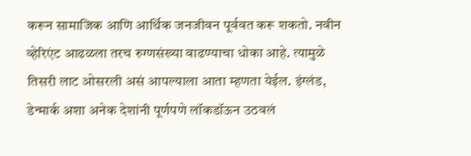करून सामाजिक आणि आर्थिक जनजीवन पूर्ववत करू शकतो. नवीन व्हेरिएंट आढळला तरच रुग्णसंख्या वाढण्याचा धोका आहे. त्यामुळे तिसरी लाट ओसरली असं आपल्याला आता म्हणता येईल. इंग्लंड, डेन्मार्क अशा अनेक देशांनी पूर्णपणे लॉकडॉऊन उठवलं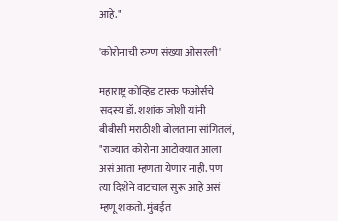आहे."

'कोरोनाची रुग्ण संख्या ओसरली'

महाराष्ट्र कोव्हिड टास्क फओर्सचे सदस्य डॉ. शशांक जोशी यांनी बीबीसी मराठीशी बोलताना सांगितलं, "राज्यात कोरोना आटोक्यात आला असं आता म्हणता येणार नाही. पण त्या दिशेने वाटचाल सुरू आहे असं म्हणू शकतो. मुंबईत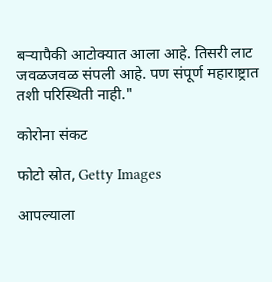बऱ्यापैकी आटोक्यात आला आहे. तिसरी लाट जवळजवळ संपली आहे. पण संपूर्ण महाराष्ट्रात तशी परिस्थिती नाही."

कोरोना संकट

फोटो स्रोत, Getty Images

आपल्याला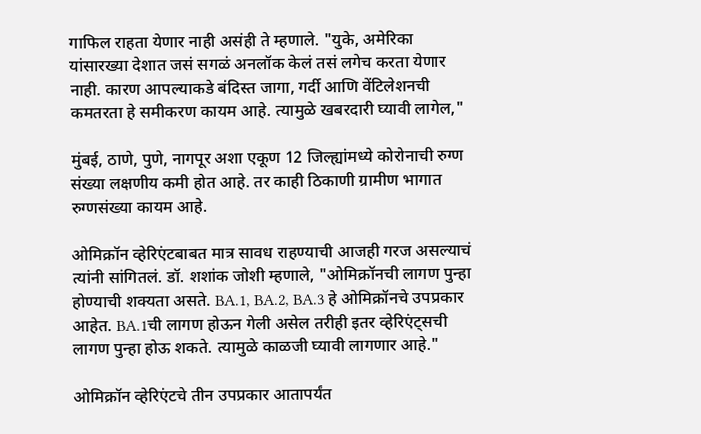गाफिल राहता येणार नाही असंही ते म्हणाले. "युके, अमेरिका यांसारख्या देशात जसं सगळं अनलॉक केलं तसं लगेच करता येणार नाही. कारण आपल्याकडे बंदिस्त जागा, गर्दी आणि वेंटिलेशनची कमतरता हे समीकरण कायम आहे. त्यामुळे खबरदारी घ्यावी लागेल,"

मुंबई, ठाणे, पुणे, नागपूर अशा एकूण 12 जिल्ह्यांमध्ये कोरोनाची रुग्ण संख्या लक्षणीय कमी होत आहे. तर काही ठिकाणी ग्रामीण भागात रुग्णसंख्या कायम आहे.

ओमिक्रॉन व्हेरिएंटबाबत मात्र सावध राहण्याची आजही गरज असल्याचं त्यांनी सांगितलं. डॉ. शशांक जोशी म्हणाले, "ओमिक्रॉनची लागण पुन्हा होण्याची शक्यता असते. BA.1, BA.2, BA.3 हे ओमिक्रॉनचे उपप्रकार आहेत. BA.1ची लागण होऊन गेली असेल तरीही इतर व्हेरिएंट्सची लागण पुन्हा होऊ शकते. त्यामुळे काळजी घ्यावी लागणार आहे."

ओमिक्रॉन व्हेरिएंटचे तीन उपप्रकार आतापर्यंत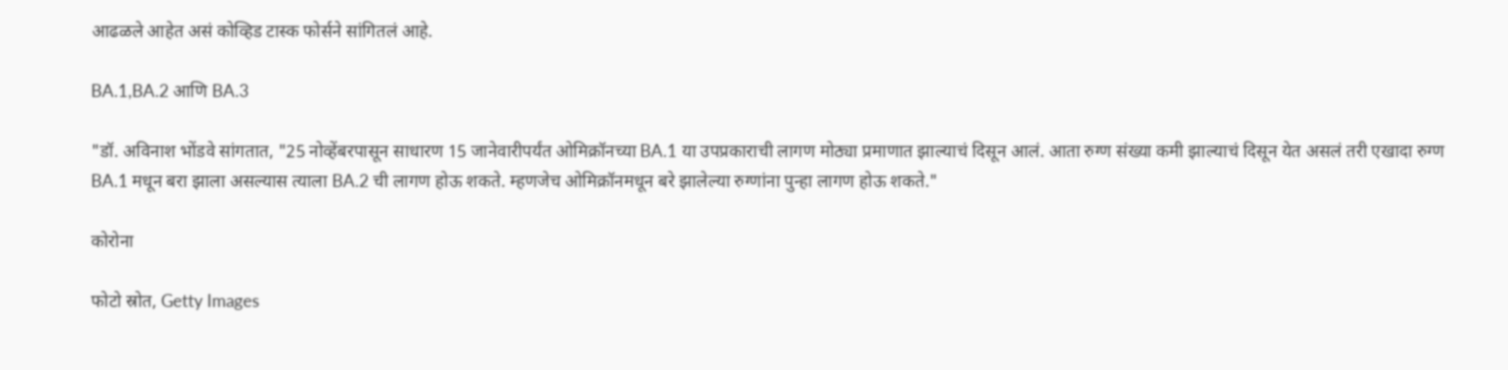आढळले आहेत असं कोव्हिड टास्क फोर्सने सांगितलं आहे.

BA.1,BA.2 आणि BA.3

"डॉ. अविनाश भोंडवे सांगतात, "25 नोव्हेंबरपासून साधारण 15 जानेवारीपर्यंत ओमिक्रॉनच्या BA.1 या उपप्रकाराची लागण मोठ्या प्रमाणात झाल्याचं दिसून आलं. आता रुग्ण संख्या कमी झाल्याचं दिसून येत असलं तरी एखादा रुग्ण BA.1 मधून बरा झाला असल्यास त्याला BA.2 ची लागण होऊ शकते. म्हणजेच ओमिक्रॉनमधून बरे झालेल्या रुग्णांना पुन्हा लागण होऊ शकते."

कोरोना

फोटो स्रोत, Getty Images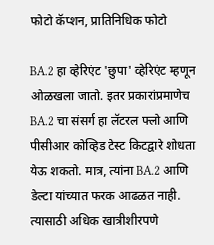फोटो कॅप्शन, प्रातिनिधिक फोटो

BA.2 हा व्हेरिएंट 'छुपा' व्हेरिएंट म्हणून ओळखला जातो. इतर प्रकारांप्रमाणेच BA.2 चा संसर्ग हा लॅटरल फ्लो आणि पीसीआर कोव्हिड टेस्ट किटद्वारे शोधता येऊ शकतो. मात्र, त्यांना BA.2 आणि डेल्टा यांच्यात फरक आढळत नाही. त्यासाठी अधिक खात्रीशीरपणे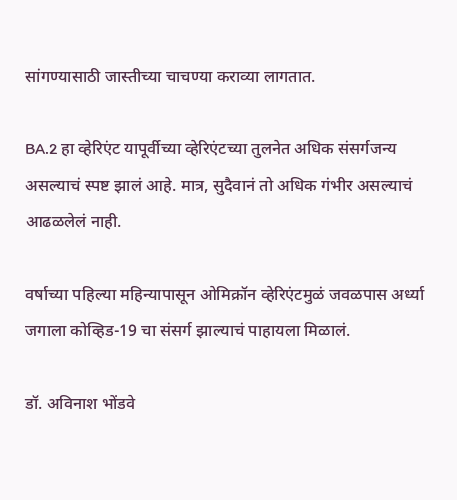सांगण्यासाठी जास्तीच्या चाचण्या कराव्या लागतात.

BA.2 हा व्हेरिएंट यापूर्वीच्या व्हेरिएंटच्या तुलनेत अधिक संसर्गजन्य असल्याचं स्पष्ट झालं आहे. मात्र, सुदैवानं तो अधिक गंभीर असल्याचं आढळलेलं नाही.

वर्षाच्या पहिल्या महिन्यापासून ओमिक्रॉन व्हेरिएंटमुळं जवळपास अर्ध्या जगाला कोव्हिड-19 चा संसर्ग झाल्याचं पाहायला मिळालं.

डॉ. अविनाश भोंडवे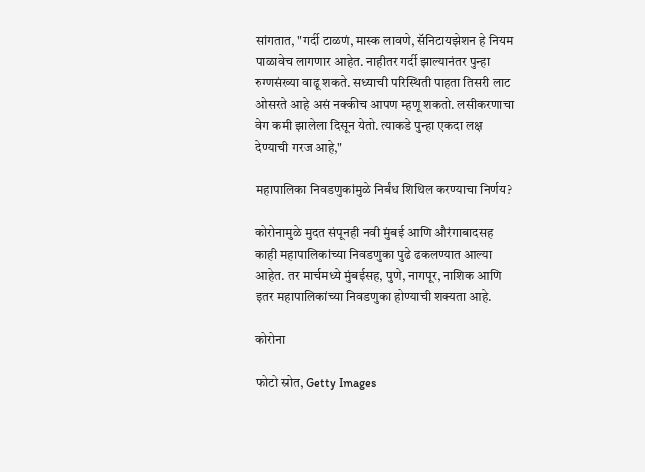सांगतात, "गर्दी टाळणं, मास्क लावणे, सॅनिटायझेशन हे नियम पाळावेच लागणार आहेत. नाहीतर गर्दी झाल्यानंतर पुन्हा रुग्णसंख्या वाढू शकते. सध्याची परिस्थिती पाहता तिसरी लाट ओसरते आहे असं नक्कीच आपण म्हणू शकतो. लसीकरणाचा वेग कमी झालेला दिसून येतो. त्याकडे पुन्हा एकदा लक्ष देण्याची गरज आहे,"

महापालिका निवडणुकांमुळे निर्बंध शिथिल करण्याचा निर्णय?

कोरोनामुळे मुदत संपूनही नवी मुंबई आणि औरंगाबादसह काही महापालिकांच्या निवडणुका पुढे ढकलण्यात आल्या आहेत. तर मार्चमध्ये मुंबईसह, पुणे, नागपूर, नाशिक आणि इतर महापालिकांच्या निवडणुका होण्याची शक्यता आहे.

कोरोना

फोटो स्रोत, Getty Images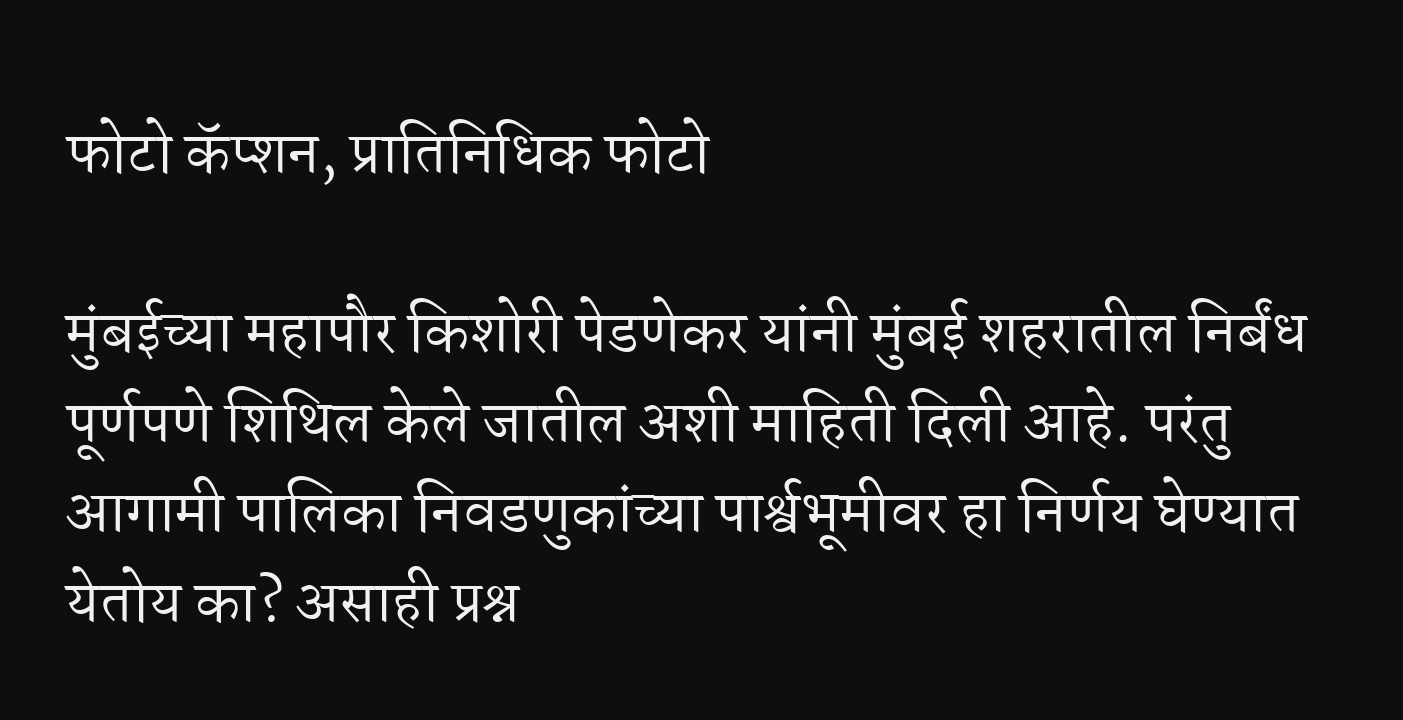फोटो कॅप्शन, प्रातिनिधिक फोटो

मुंबईच्या महापौर किशोरी पेडणेकर यांनी मुंबई शहरातील निर्बंध पूर्णपणे शिथिल केले जातील अशी माहिती दिली आहे. परंतु आगामी पालिका निवडणुकांच्या पार्श्वभूमीवर हा निर्णय घेण्यात येतोय का? असाही प्रश्न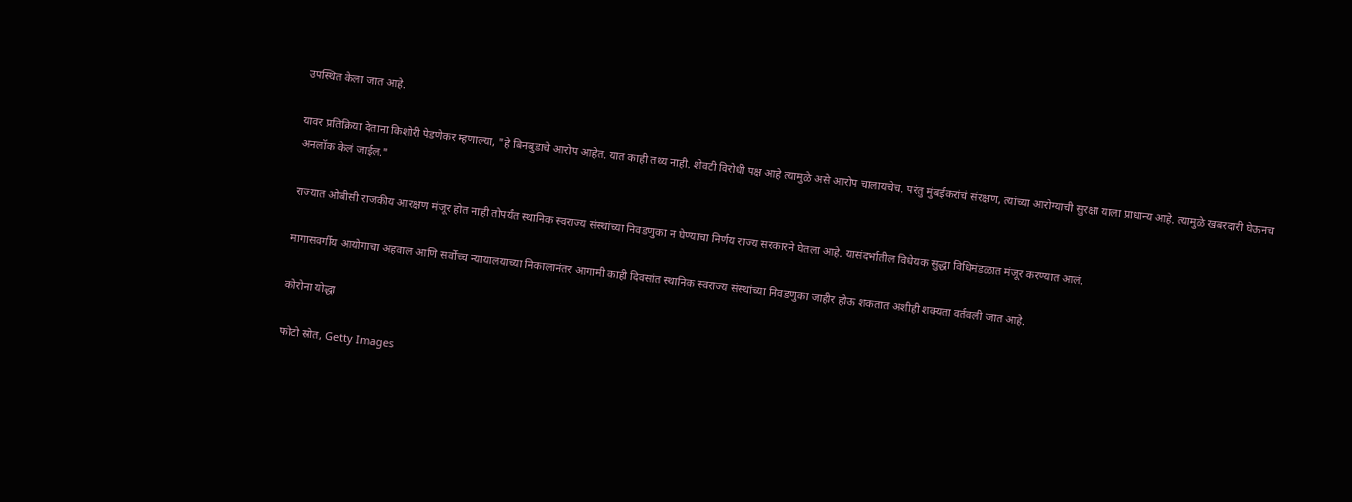उपस्थित केला जात आहे.

यावर प्रतिक्रिया देताना किशोरी पेडणेकर म्हणाल्या, "हे बिनबुडाचे आरोप आहेत. यात काही तथ्य नाही. शेवटी विरोधी पक्ष आहे त्यामुळे असे आरोप चालायचेच. परंतु मुंबईकरांचं संरक्षण, त्यांच्या आरोग्याची सुरक्षा याला प्राधान्य आहे. त्यामुळे खबरदारी घेऊनच अनलॉक केलं जाईल."

राज्यात ओबीसी राजकीय आरक्षण मंजूर होत नाही तोपर्यंत स्थानिक स्वराज्य संस्थांच्या निवडणुका न घेण्याचा निर्णय राज्य सरकारने घेतला आहे. यासंदर्भातील विधेयक सुद्धा विधिमंडळात मंजूर करण्यात आलं.

मागासवर्गीय आयोगाचा अहवाल आणि सर्वोच्च न्यायालयाच्या निकालानंतर आगामी काही दिवसांत स्थानिक स्वराज्य संस्थांच्या निवडणुका जाहीर होऊ शकतात अशीही शक्यता वर्तवली जात आहे.

कोरोना योद्धा

फोटो स्रोत, Getty Images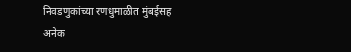निवडणुकांच्या रणधुमाळीत मुंबईसह अनेक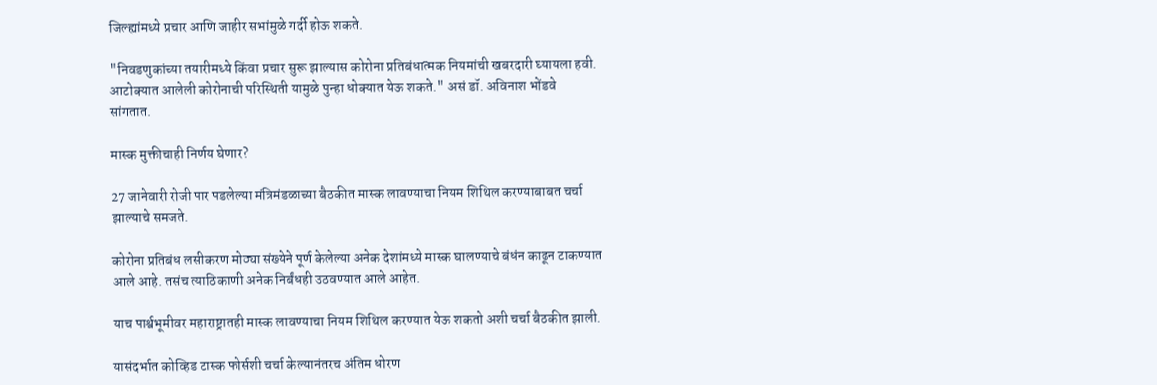जिल्ह्यांमध्ये प्रचार आणि जाहीर सभांमुळे गर्दी होऊ शकते.

"निवडणुकांच्या तयारीमध्ये किंवा प्रचार सुरू झाल्यास कोरोना प्रतिबंधात्मक नियमांची खबरदारी घ्यायला हवी. आटोक्यात आलेली कोरोनाची परिस्थिती यामुळे पुन्हा धोक्यात येऊ शकते." असं डॉ. अविनाश भोंडवे सांगतात.

मास्क मुक्तीचाही निर्णय घेणार?

27 जानेवारी रोजी पार पडलेल्या मंत्रिमंडळाच्या बैठकीत मास्क लावण्याचा नियम शिथिल करण्याबाबत चर्चा झाल्याचे समजते.

कोरोना प्रतिबंध लसीकरण मोठ्या संख्येने पूर्ण केलेल्या अनेक देशांमध्ये मास्क घालण्याचे बंधंन काढून टाकण्यात आले आहे. तसंच त्याठिकाणी अनेक निर्बंधही उठवण्यात आले आहेत.

याच पार्श्वभूमीवर महाराष्ट्रातही मास्क लावण्याचा नियम शिथिल करण्यात येऊ शकतो अशी चर्चा बैठकीत झाली.

यासंदर्भात कोव्हिड टास्क फोर्सशी चर्चा केल्यानंतरच अंतिम धोरण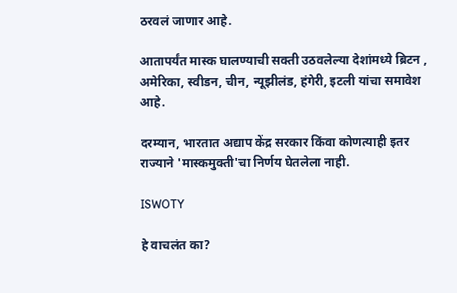ठरवलं जाणार आहे.

आतापर्यंत मास्क घालण्याची सक्ती उठवलेल्या देशांमध्ये ब्रिटन , अमेरिका, स्वीडन, चीन, न्यूझीलंड, हंगेरी, इटली यांचा समावेश आहे.

दरम्यान, भारतात अद्याप केंद्र सरकार किंवा कोणत्याही इतर राज्याने 'मास्कमुक्ती'चा निर्णय घेतलेला नाही.

ISWOTY

हे वाचलंत का?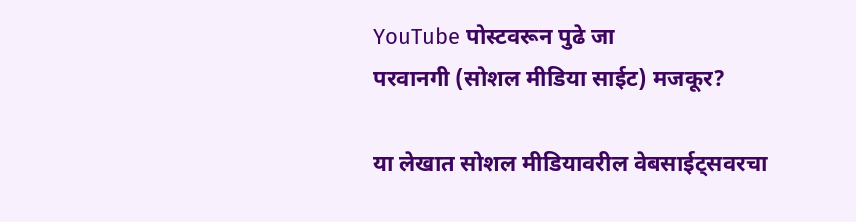YouTube पोस्टवरून पुढे जा
परवानगी (सोशल मीडिया साईट) मजकूर?

या लेखात सोशल मीडियावरील वेबसाईट्सवरचा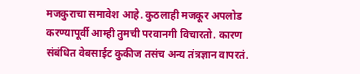मजकुराचा समावेश आहे. कुठलाही मजकूर अपलोड करण्यापूर्वी आम्ही तुमची परवानगी विचारतो. कारण संबंधित वेबसाईट कुकीज तसंच अन्य तंत्रज्ञान वापरतं.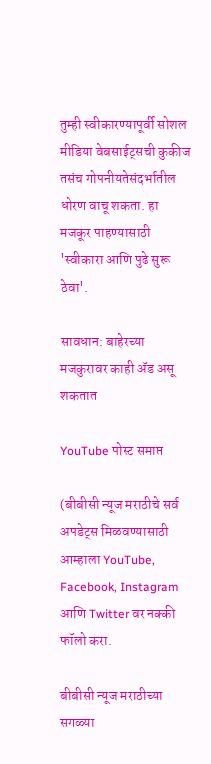तुम्ही स्वीकारण्यापूर्वी सोशल मीडिया वेबसाईट्सची कुकीज तसंच गोपनीयतेसंदर्भातील धोरण वाचू शकता. हा मजकूर पाहण्यासाठी 'स्वीकारा आणि पुढे सुरू ठेवा'.

सावधान: बाहेरच्या मजकुरावर काही ॲड असू शकतात

YouTube पोस्ट समाप्त

(बीबीसी न्यूज मराठीचे सर्व अपडेट्स मिळवण्यासाठी आम्हाला YouTube, Facebook, Instagram आणि Twitter वर नक्की फॉलो करा.

बीबीसी न्यूज मराठीच्या सगळ्या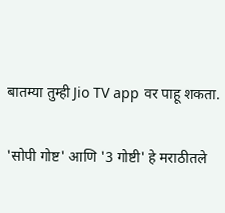बातम्या तुम्ही Jio TV app वर पाहू शकता.

'सोपी गोष्ट' आणि '3 गोष्टी' हे मराठीतले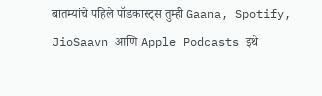बातम्यांचे पहिले पॉडकास्ट्स तुम्ही Gaana, Spotify, JioSaavn आणि Apple Podcasts इथे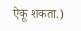ऐकू शकता.)